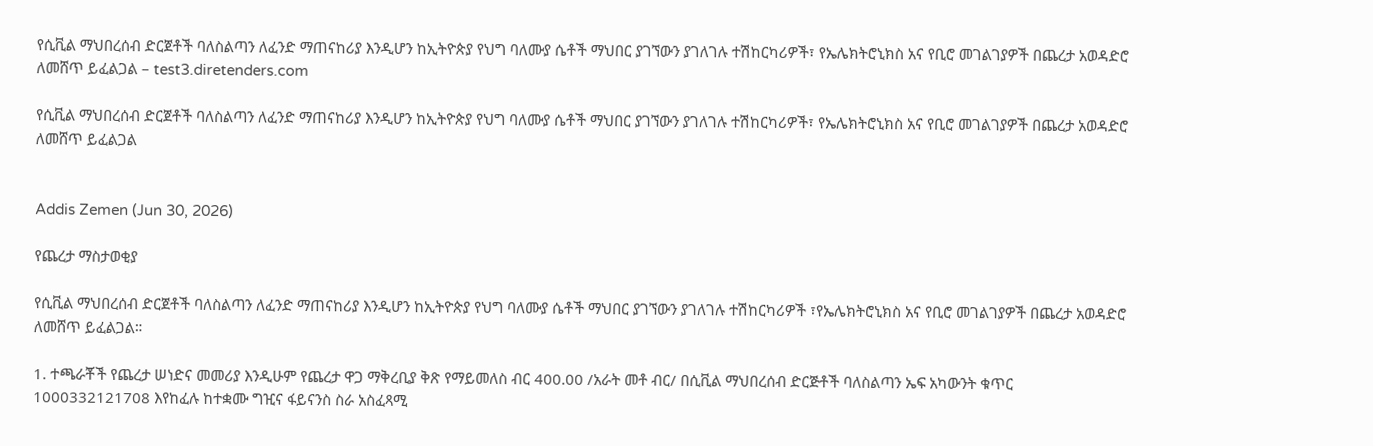የሲቪል ማህበረሰብ ድርጀቶች ባለስልጣን ለፈንድ ማጠናከሪያ እንዲሆን ከኢትዮጵያ የህግ ባለሙያ ሴቶች ማህበር ያገኘውን ያገለገሉ ተሽከርካሪዎች፣ የኤሌክትሮኒክስ አና የቢሮ መገልገያዎች በጨረታ አወዳድሮ ለመሸጥ ይፈልጋል – test3.diretenders.com

የሲቪል ማህበረሰብ ድርጀቶች ባለስልጣን ለፈንድ ማጠናከሪያ እንዲሆን ከኢትዮጵያ የህግ ባለሙያ ሴቶች ማህበር ያገኘውን ያገለገሉ ተሽከርካሪዎች፣ የኤሌክትሮኒክስ አና የቢሮ መገልገያዎች በጨረታ አወዳድሮ ለመሸጥ ይፈልጋል


Addis Zemen (Jun 30, 2026)

የጨረታ ማስታወቂያ

የሲቪል ማህበረሰብ ድርጀቶች ባለስልጣን ለፈንድ ማጠናከሪያ እንዲሆን ከኢትዮጵያ የህግ ባለሙያ ሴቶች ማህበር ያገኘውን ያገለገሉ ተሽከርካሪዎች ፣የኤሌክትሮኒክስ አና የቢሮ መገልገያዎች በጨረታ አወዳድሮ ለመሸጥ ይፈልጋል።

1. ተጫራቾች የጨረታ ሠነድና መመሪያ እንዲሁም የጨረታ ዋጋ ማቅረቢያ ቅጽ የማይመለስ ብር 400.00 /አራት መቶ ብር/ በሲቪል ማህበረሰብ ድርጅቶች ባለስልጣን ኤፍ አካውንት ቁጥር 1000332121708 እየከፈሉ ከተቋሙ ግዢና ፋይናንስ ስራ አስፈጻሚ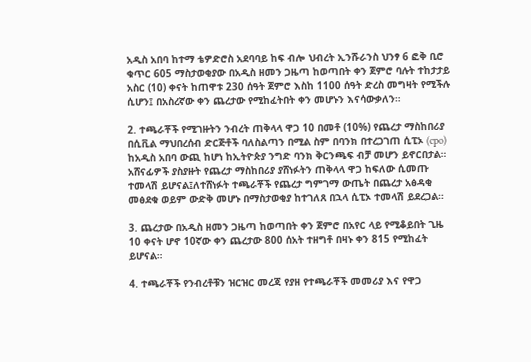አዲስ አበባ ከተማ ቴዎድሮስ አደባባይ ከፍ ብሎ ህብረት ኢንሹራንስ ህንፃ 6 ፎቅ ቢሮ ቁጥር 605 ማስታወቂያው በአዲስ ዘመን ጋዜጣ ከወጣበት ቀን ጀምሮ ባሉት ተከታታይ አስር (10) ቀናት ከጠዋቱ 230 ሰዓት ጀምሮ እስከ 1100 ሰዓት ድረስ መግዛት የሚችሉ ሲሆን፤ በአስረኛው ቀን ጨረታው የሚከፈትበት ቀን መሆኑን እናሳውቃለን።

2. ተጫራቾች የሚገዙትን ንብረት ጠቅላላ ዋጋ 10 በመቶ (10%) የጨረታ ማስከበሪያ በሲቪል ማህበረሰብ ድርጅቶች ባለስልጣን በሚል ስም በባንክ በተረጋገጠ ሲፒኦ (cpo) ከአዲስ አበባ ውጪ ከሆነ ከኢትዮጵያ ንግድ ባንክ ቅርንጫፍ ብቻ መሆን ይኖርበታል። አሸናፊዎች ያስያዙት የጨረታ ማስከበሪያ ያሸነፉትን ጠቅላላ ዋጋ ከፍለው ሲመጡ ተመላሽ ይሆናል፤ለተሸነፉት ተጫራቾች የጨረታ ግምገማ ውጤት በጨረታ አፅዳቂ መፅደቁ ወይም ውድቅ መሆኑ በማስታወቂያ ከተገለጸ በኋላ ሲፒኦ ተመላሽ ይደረጋል።

3. ጨረታው በአዲስ ዘመን ጋዜጣ ከወጣበት ቀን ጀምሮ በአየር ላይ የሚቆይበት ጊዜ 10 ቀናት ሆኖ 10ኛው ቀን ጨረታው 800 ሰአት ተዘግቶ በዛኑ ቀን 815 የሚከፈት ይሆናል።

4. ተጫራቾች የንብረቶቹን ዝርዝር መረጃ የያዘ የተጫራቾች መመሪያ እና የዋጋ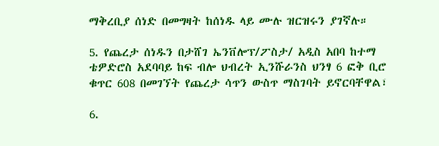ማቅረቢያ ሰነድ በመግዛት ከሰነዱ ላይ ሙሉ ዝርዝሩን ያገኛሉ።

5. የጨረታ ሰነዱን በታሸገ ኤንቨሎፕ/ፖስታ/ አዲስ አበባ ከተማ ቴዎድሮስ አደባባይ ከፍ ብሎ ህብረት ኢንሹራንስ ህንፃ 6 ፎቅ ቢሮ ቁጥር 608 በመገኘት የጨረታ ሳጥን ውስጥ ማስገባት ይኖርባቸዋል፣

6.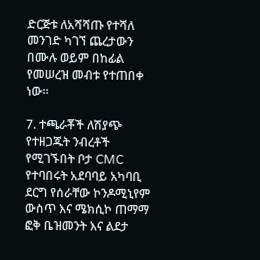ድርጅቱ ለአሻሻጡ የተሻለ መንገድ ካገኘ ጨረታውን በሙሉ ወይም በከፊል የመሠረዝ መብቱ የተጠበቀ ነው።

7. ተጫራቾች ለሽያጭ የተዘጋጁት ንብረቶች የሚገኙበት ቦታ CMC የተባበሩት አደባባይ አካባቢ ደርግ የሰራቸው ኮንዶሚኒየም ውስጥ እና ሜክሲኮ ጠማማ ፎቅ ቤዝመንት እና ልደታ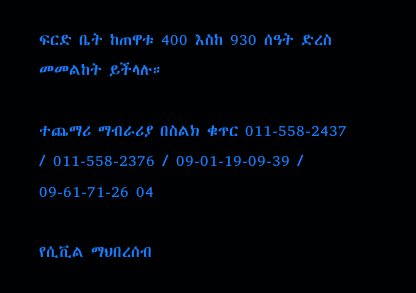ፍርድ ቤት ከጠዋቱ 400 እስከ 930 ሰዓት ድረስ መመልከት ይችላሉ።

ተጨማሪ ማብራሪያ በስልክ ቁጥር 011-558-2437 / 011-558-2376 / 09-01-19-09-39 / 09-61-71-26 04

የሲቪል ማህበረሰብ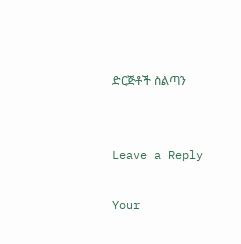ድርጅቶች ስልጣን


Leave a Reply

Your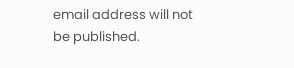email address will not be published.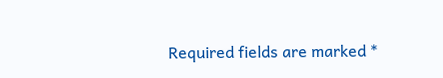Required fields are marked *